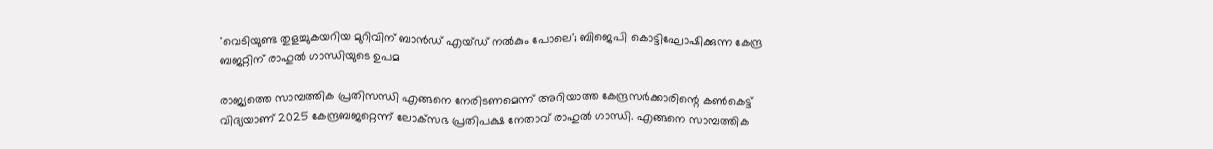'വെടിയുണ്ട തുളച്ചുകയറിയ മുറിവിന് ബാന്‍ഡ് എയ്ഡ് നല്‍കും പോലെ'; ബിജെപി കൊട്ടിഘോഷിക്കുന്ന കേന്ദ്ര ബജറ്റിന് രാഹുല്‍ ഗാന്ധിയുടെ ഉപമ

രാജ്യത്തെ സാമ്പത്തിക പ്രതിസന്ധി എങ്ങനെ നേരിടണമെന്ന് അറിയാത്ത കേന്ദ്രസര്‍ക്കാരിന്റെ കണ്‍കെട്ട് വിദ്യയാണ് 2025 കേന്ദ്രബജറ്റെന്ന് ലോക്‌സഭ പ്രതിപക്ഷ നേതാവ് രാഹുല്‍ ഗാന്ധി. എങ്ങനെ സാമ്പത്തിക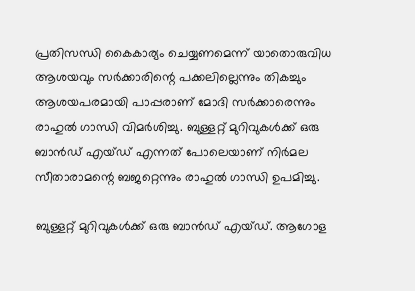പ്രതിസന്ധി കൈകാര്യം ചെയ്യണമെന്ന് യാതൊരുവിധ ആശയവും സര്‍ക്കാരിന്റെ പക്കലില്ലെന്നും തികച്ചും ആശയപരമായി പാപ്പരാണ് മോദി സര്‍ക്കാരെന്നും രാഹുല്‍ ഗാന്ധി വിമര്‍ശിച്ചു. ബുള്ളറ്റ് മുറിവുകള്‍ക്ക് ഒരു ബാന്‍ഡ് എയ്ഡ് എന്നത് പോലെയാണ് നിര്‍മല സീതാരാമന്റെ ബജറ്റെന്നും രാഹുല്‍ ഗാന്ധി ഉപമിച്ചു.

ബുള്ളറ്റ് മുറിവുകള്‍ക്ക് ഒരു ബാന്‍ഡ് എയ്ഡ്. ആഗോള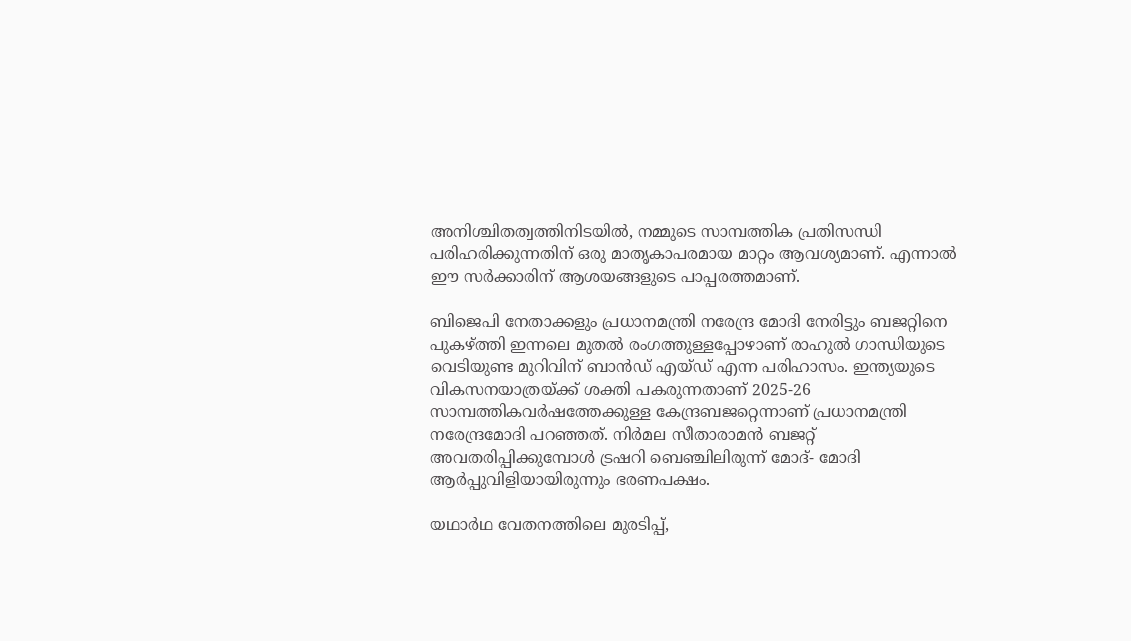അനിശ്ചിതത്വത്തിനിടയില്‍, നമ്മുടെ സാമ്പത്തിക പ്രതിസന്ധി പരിഹരിക്കുന്നതിന് ഒരു മാതൃകാപരമായ മാറ്റം ആവശ്യമാണ്. എന്നാല്‍ ഈ സര്‍ക്കാരിന് ആശയങ്ങളുടെ പാപ്പരത്തമാണ്.

ബിജെപി നേതാക്കളും പ്രധാനമന്ത്രി നരേന്ദ്ര മോദി നേരിട്ടും ബജറ്റിനെ പുകഴ്ത്തി ഇന്നലെ മുതല്‍ രംഗത്തുള്ളപ്പോഴാണ് രാഹുല്‍ ഗാന്ധിയുടെ വെടിയുണ്ട മുറിവിന് ബാന്‍ഡ് എയ്ഡ് എന്ന പരിഹാസം. ഇന്ത്യയുടെ വികസനയാത്രയ്ക്ക് ശക്തി പകരുന്നതാണ് 2025-26 സാമ്പത്തികവര്‍ഷത്തേക്കുള്ള കേന്ദ്രബജറ്റെന്നാണ് പ്രധാനമന്ത്രി നരേന്ദ്രമോദി പറഞ്ഞത്. നിര്‍മല സീതാരാമന്‍ ബജറ്റ് അവതരിപ്പിക്കുമ്പോള്‍ ട്രഷറി ബെഞ്ചിലിരുന്ന് മോദ്- മോദി ആര്‍പ്പുവിളിയായിരുന്നും ഭരണപക്ഷം.

യഥാര്‍ഥ വേതനത്തിലെ മുരടിപ്പ്,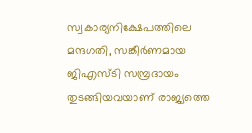സ്വകാര്യനിക്ഷേപത്തിലെ മന്ദഗതി, സങ്കീര്‍ണമായ ജിഎസ്ടി സമ്പ്രദായം തുടങ്ങിയവയാണ് രാജ്യത്തെ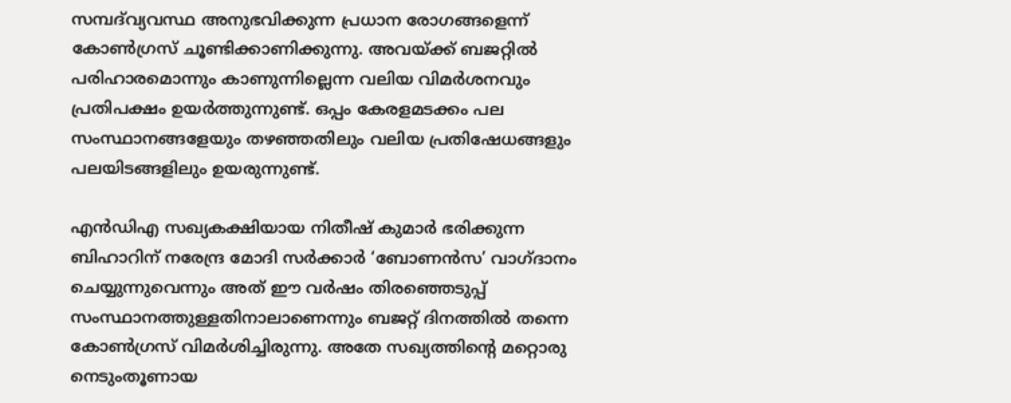സമ്പദ്‌വ്യവസ്ഥ അനുഭവിക്കുന്ന പ്രധാന രോഗങ്ങളെന്ന് കോണ്‍ഗ്രസ് ചൂണ്ടിക്കാണിക്കുന്നു. അവയ്ക്ക് ബജറ്റില്‍ പരിഹാരമൊന്നും കാണുന്നില്ലെന്ന വലിയ വിമര്‍ശനവും പ്രതിപക്ഷം ഉയര്‍ത്തുന്നുണ്ട്. ഒപ്പം കേരളമടക്കം പല സംസ്ഥാനങ്ങളേയും തഴഞ്ഞതിലും വലിയ പ്രതിഷേധങ്ങളും പലയിടങ്ങളിലും ഉയരുന്നുണ്ട്.

എന്‍ഡിഎ സഖ്യകക്ഷിയായ നിതീഷ് കുമാര്‍ ഭരിക്കുന്ന ബിഹാറിന് നരേന്ദ്ര മോദി സര്‍ക്കാര്‍ ‘ബോണന്‍സ’ വാഗ്ദാനം ചെയ്യുന്നുവെന്നും അത് ഈ വര്‍ഷം തിരഞ്ഞെടുപ്പ് സംസ്ഥാനത്തുള്ളതിനാലാണെന്നും ബജറ്റ് ദിനത്തില്‍ തന്നെ കോണ്‍ഗ്രസ് വിമര്‍ശിച്ചിരുന്നു. അതേ സഖ്യത്തിന്റെ മറ്റൊരു നെടുംതൂണായ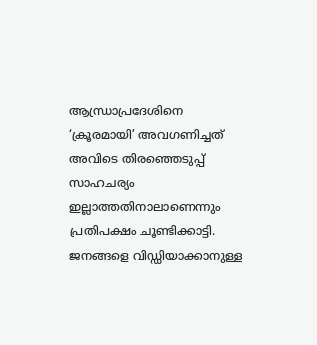ആന്ധ്രാപ്രദേശിനെ ‘ക്രൂരമായി’ അവഗണിച്ചത് അവിടെ തിരഞ്ഞെടുപ്പ് സാഹചര്യം ഇല്ലാത്തതിനാലാണെന്നും പ്രതിപക്ഷം ചൂണ്ടിക്കാട്ടി. ജനങ്ങളെ വിഡ്ഡിയാക്കാനുള്ള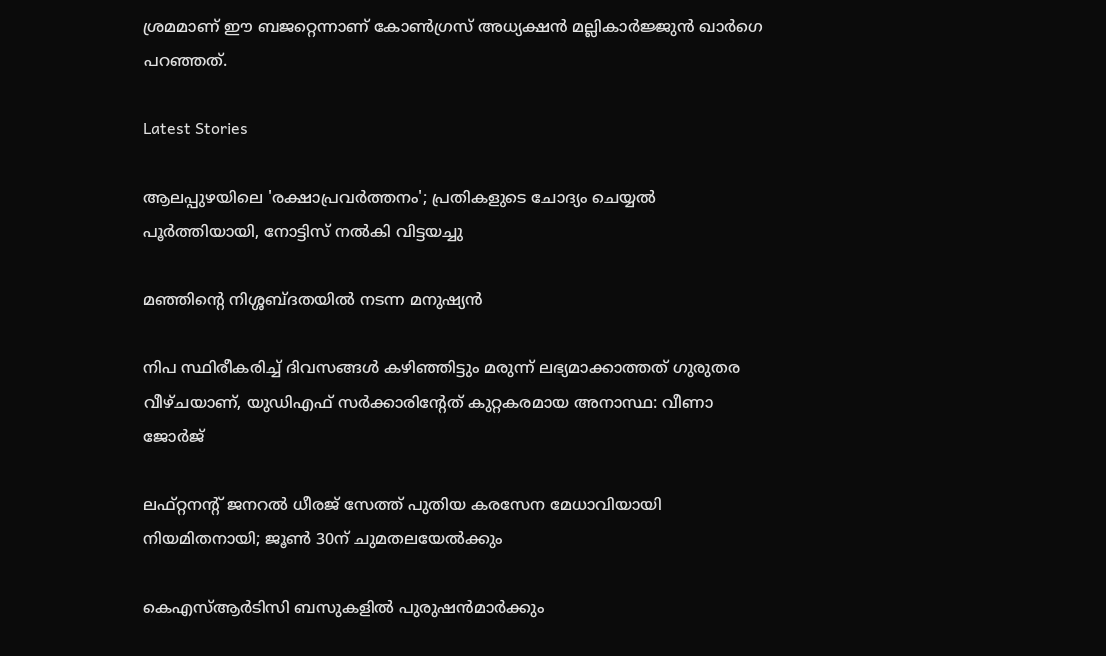ശ്രമമാണ് ഈ ബജറ്റെന്നാണ് കോണ്‍ഗ്രസ് അധ്യക്ഷന്‍ മല്ലികാര്‍ജ്ജുന്‍ ഖാര്‍ഗെ പറഞ്ഞത്.

Latest Stories

ആലപ്പുഴയിലെ 'രക്ഷാപ്രവർത്തനം'; പ്രതികളുടെ ചോദ്യം ചെയ്യൽ പൂർത്തിയായി, നോട്ടിസ് നൽകി വിട്ടയച്ചു

മഞ്ഞിന്റെ നിശ്ശബ്ദതയിൽ നടന്ന മനുഷ്യൻ

നിപ സ്ഥിരീകരിച്ച് ദിവസങ്ങൾ കഴിഞ്ഞിട്ടും മരുന്ന് ലഭ്യമാക്കാത്തത് ഗുരുതര വീഴ്ചയാണ്, യുഡിഎഫ് സർക്കാരിന്റേത് കുറ്റകരമായ അനാസ്ഥ: വീണാ ജോർജ്

ലഫ്റ്റനന്റ് ജനറൽ ധീരജ് സേത്ത് പുതിയ കരസേന മേധാവിയായി നിയമിതനായി; ജൂൺ 30ന് ചുമതലയേൽക്കും

കെഎസ്ആർടിസി ബസുകളിൽ പുരുഷൻമാർക്കും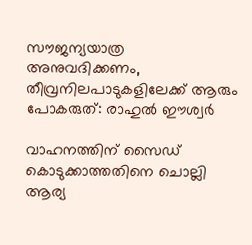സൗജന്യയാത്ര അനുവദിക്കണം, തീവ്രനിലപാടുകളിലേക്ക് ആരും പോകരുത്: രാഹുൽ ഈശ്വർ

വാഹനത്തിന് സൈഡ് കൊടുക്കാത്തതിനെ ചൊല്ലി ആര്യ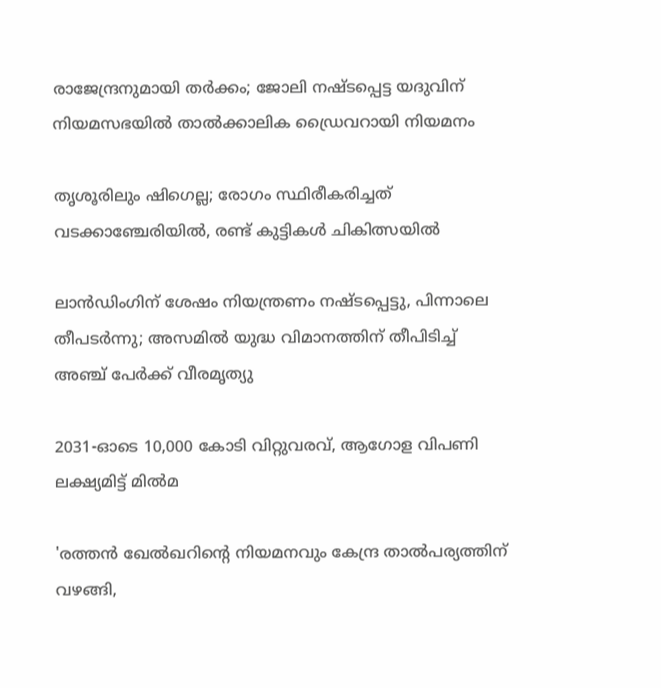രാജേന്ദ്രനുമായി തർക്കം; ജോലി നഷ്ടപ്പെട്ട യദുവിന് നിയമസഭയിൽ താൽക്കാലിക ഡ്രൈവറായി നിയമനം

തൃശൂരിലും ഷിഗെല്ല; രോഗം സ്ഥിരീകരിച്ചത് വടക്കാഞ്ചേരിയിൽ, രണ്ട് കുട്ടികൾ ചികിത്സയിൽ

ലാൻഡിംഗിന് ശേഷം നിയന്ത്രണം നഷ്ടപ്പെട്ടു, പിന്നാലെ തീപടർന്നു; അസമിൽ യുദ്ധ വിമാനത്തിന് തീപിടിച്ച് അഞ്ച് പേർക്ക് വീരമൃത്യു

2031-ഓടെ 10,000 കോടി വിറ്റുവരവ്, ആഗോള വിപണി ലക്ഷ്യമിട്ട് മിൽമ

'രത്തൻ ഖേൽഖറിന്റെ നിയമനവും കേന്ദ്ര താൽപര്യത്തിന് വഴങ്ങി,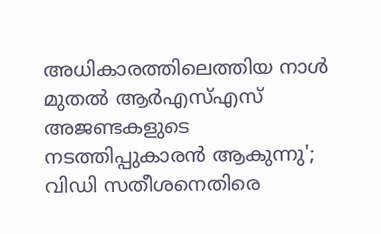അധികാരത്തിലെത്തിയ നാൾ മുതൽ ആർഎസ്എസ് അജണ്ടകളുടെ നടത്തിപ്പുകാരൻ ആകുന്നു'; വിഡി സതീശനെതിരെ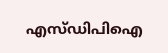എസ്ഡിപിഐ